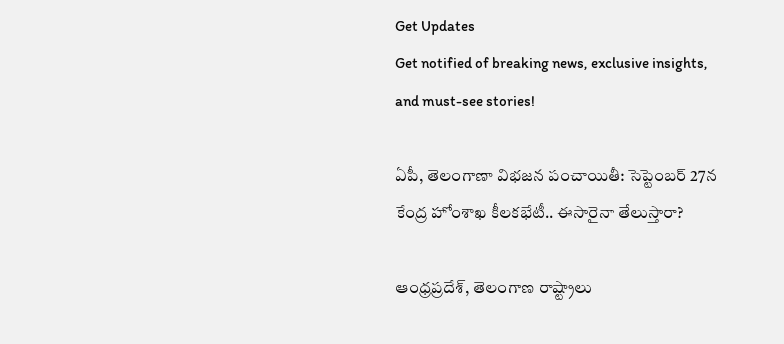Get Updates
Get notified of breaking news, exclusive insights, and must-see stories!

ఏపీ, తెలంగాణా విభజన పంచాయితీ: సెప్టెంబర్ 27న కేంద్ర హోంశాఖ కీలకభేటీ.. ఈసారైనా తేలుస్తారా?

ఆంధ్రప్రదేశ్, తెలంగాణ రాష్ట్రాలు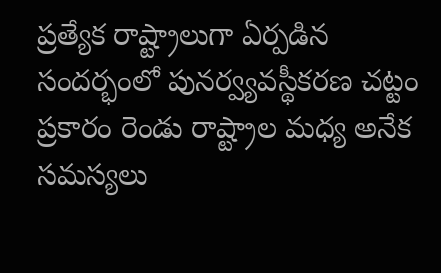ప్రత్యేక రాష్ట్రాలుగా ఏర్పడిన సందర్భంలో పునర్వ్యవస్థీకరణ చట్టం ప్రకారం రెండు రాష్ట్రాల మధ్య అనేక సమస్యలు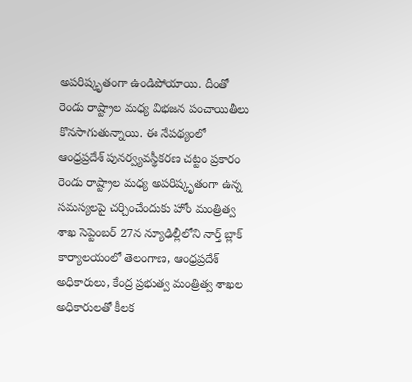అపరిష్కృతంగా ఉండిపోయాయి. దీంతో రెండు రాష్ట్రాల మధ్య విభజన పంచాయితీలు కొనసాగుతున్నాయి. ఈ నేపథ్యంలో ఆంధ్రప్రదేశ్ పునర్వ్యవస్థీకరణ చట్టం ప్రకారం రెండు రాష్ట్రాల మధ్య అపరిష్కృతంగా ఉన్న సమస్యలపై చర్చించేందుకు హోం మంత్రిత్వ శాఖ సెప్టెంబర్ 27న న్యూఢిల్లీలోని నార్త్ బ్లాక్ కార్యాలయంలో తెలంగాణ, ఆంధ్రప్రదేశ్ అధికారులు, కేంద్ర ప్రభుత్వ మంత్రిత్వ శాఖల అధికారులతో కీలక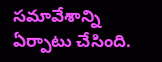సమావేశాన్ని ఏర్పాటు చేసింది.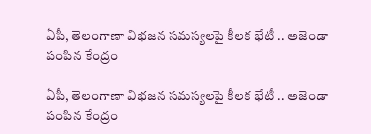ఏపీ, తెలంగాణా విభజన సమస్యలపై కీలక భేటీ .. అజెండా పంపిన కేంద్రం

ఏపీ, తెలంగాణా విభజన సమస్యలపై కీలక భేటీ .. అజెండా పంపిన కేంద్రం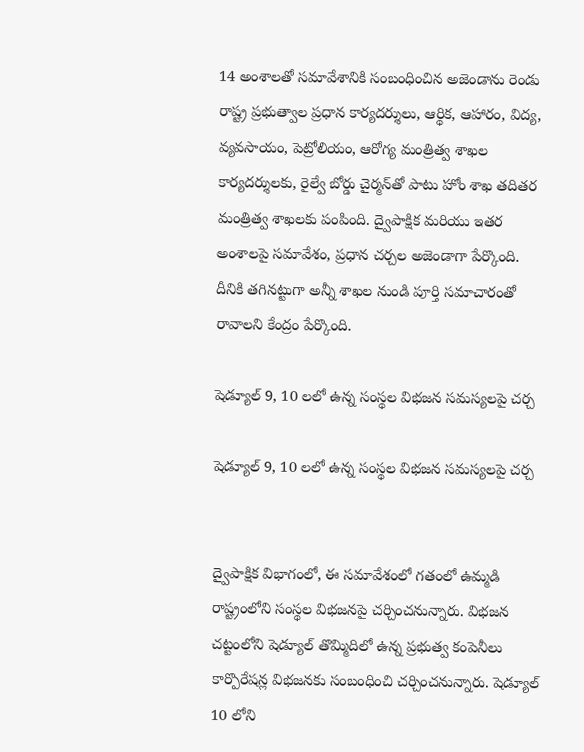14 అంశాలతో సమావేశానికి సంబంధించిన అజెండాను రెండు రాష్ట్ర ప్రభుత్వాల ప్రధాన కార్యదర్శులు, ఆర్థిక, ఆహారం, విద్య, వ్యవసాయం, పెట్రోలియం, ఆరోగ్య మంత్రిత్వ శాఖల కార్యదర్శులకు, రైల్వే బోర్డు చైర్మన్‌తో పాటు హోం శాఖ తదితర మంత్రిత్వ శాఖలకు పంపింది. ద్వైపాక్షిక మరియు ఇతర అంశాలపై సమావేశం, ప్రధాన చర్చల అజెండాగా పేర్కొంది. దీనికి తగినట్టుగా అన్నీ శాఖల నుండి పూర్తి సమాచారంతో రావాలని కేంద్రం పేర్కొంది.

షెడ్యూల్ 9, 10 లలో ఉన్న సంస్థల విభజన సమస్యలపై చర్చ

షెడ్యూల్ 9, 10 లలో ఉన్న సంస్థల విభజన సమస్యలపై చర్చ


ద్వైపాక్షిక విభాగంలో, ఈ సమావేశంలో గతంలో ఉమ్మడి రాష్ట్రంలోని సంస్థల విభజనపై చర్చించనున్నారు. విభజన చట్టంలోని షెడ్యూల్ తొమ్మిదిలో ఉన్న ప్రభుత్వ కంపెనీలు కార్పొరేషన్ల విభజనకు సంబంధించి చర్చించనున్నారు. షెడ్యూల్ 10 లోని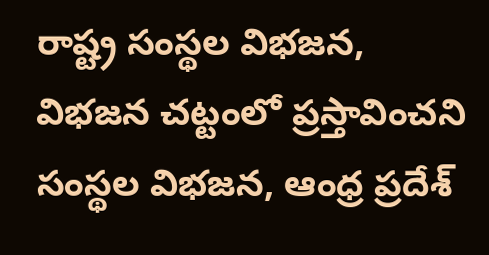రాష్ట్ర సంస్థల విభజన, విభజన చట్టంలో ప్రస్తావించని సంస్థల విభజన, ఆంధ్ర ప్రదేశ్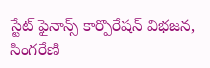స్టేట్ ఫైనాన్స్ కార్పొరేషన్ విభజన, సింగరేణి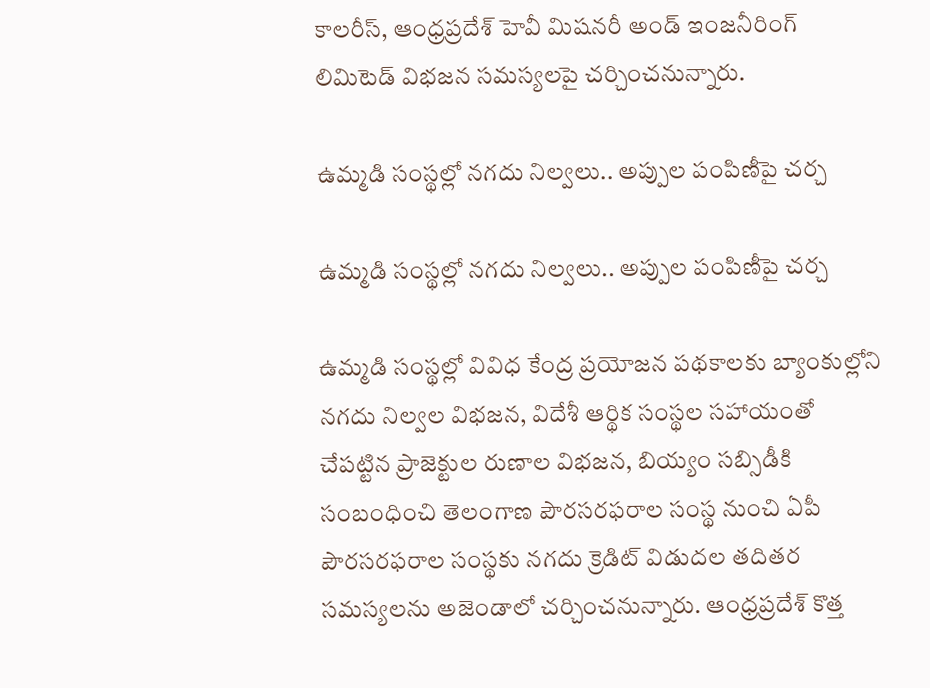కాలరీస్, ఆంధ్రప్రదేశ్ హెవీ మిషనరీ అండ్ ఇంజనీరింగ్ లిమిటెడ్ విభజన సమస్యలపై చర్చించనున్నారు.

ఉమ్మడి సంస్థల్లో నగదు నిల్వలు.. అప్పుల పంపిణీపై చర్చ

ఉమ్మడి సంస్థల్లో నగదు నిల్వలు.. అప్పుల పంపిణీపై చర్చ

ఉమ్మడి సంస్థల్లో వివిధ కేంద్ర ప్రయోజన పథకాలకు బ్యాంకుల్లోని నగదు నిల్వల విభజన, విదేశీ ఆర్థిక సంస్థల సహాయంతో చేపట్టిన ప్రాజెక్టుల రుణాల విభజన, బియ్యం సబ్సిడీకి సంబంధించి తెలంగాణ పౌరసరఫరాల సంస్థ నుంచి ఏపీ పౌరసరఫరాల సంస్థకు నగదు క్రెడిట్ విడుదల తదితర సమస్యలను అజెండాలో చర్చించనున్నారు. ఆంధ్రప్రదేశ్ కొత్త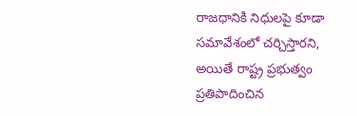రాజధానికి నిధులపై కూడా సమావేశంలో చర్చిస్తారని, అయితే రాష్ట్ర ప్రభుత్వం ప్రతిపాదించిన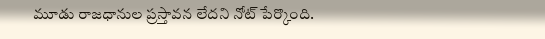మూడు రాజధానుల ప్రస్తావన లేదని నోట్ పేర్కొంది.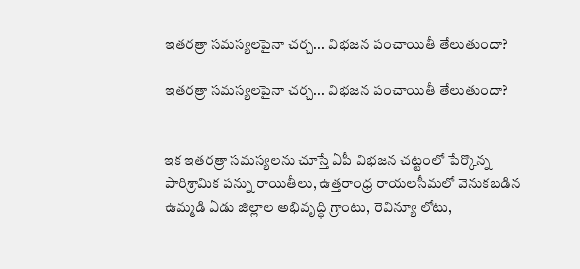ఇతరత్రా సమస్యలపైనా చర్చ... విభజన పంచాయితీ తేలుతుందా?

ఇతరత్రా సమస్యలపైనా చర్చ... విభజన పంచాయితీ తేలుతుందా?


ఇక ఇతరత్రా సమస్యలను చూస్తే ఏపీ విభజన చట్టంలో పేర్కొన్న పారిశ్రామిక పన్ను రాయితీలు, ఉత్తరాంధ్ర రాయలసీమలో వెనుకబడిన ఉమ్మడి ఏడు జిల్లాల అభివృద్ధి గ్రాంటు, రెవిన్యూ లోటు,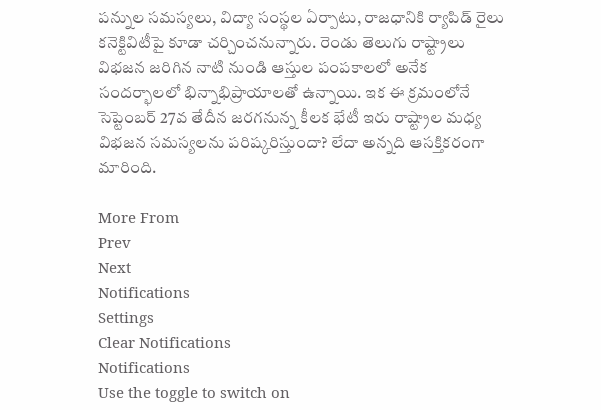పన్నుల సమస్యలు, విద్యా సంస్థల ఏర్పాటు, రాజధానికి ర్యాపిడ్ రైలు కనెక్టివిటీపై కూడా చర్చించనున్నారు. రెండు తెలుగు రాష్ట్రాలు విభజన జరిగిన నాటి నుండి ఆస్తుల పంపకాలలో అనేక సందర్భాలలో భిన్నాభిప్రాయాలతో ఉన్నాయి. ఇక ఈ క్రమంలోనే సెప్టెంబర్ 27వ తేదీన జరగనున్న కీలక భేటీ ఇరు రాష్ట్రాల మధ్య విభజన సమస్యలను పరిష్కరిస్తుందా? లేదా అన్నది ఆసక్తికరంగా మారింది.

More From
Prev
Next
Notifications
Settings
Clear Notifications
Notifications
Use the toggle to switch on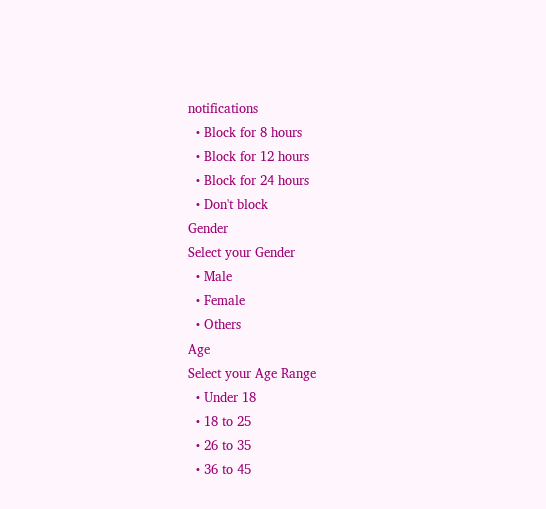notifications
  • Block for 8 hours
  • Block for 12 hours
  • Block for 24 hours
  • Don't block
Gender
Select your Gender
  • Male
  • Female
  • Others
Age
Select your Age Range
  • Under 18
  • 18 to 25
  • 26 to 35
  • 36 to 45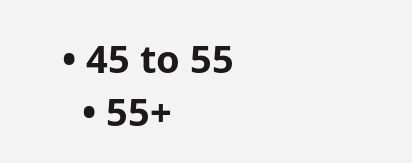• 45 to 55
  • 55+